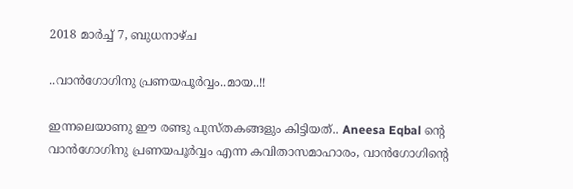2018 മാർച്ച് 7, ബുധനാഴ്‌ച

..വാൻഗോഗിനു പ്രണയപൂർവ്വം..മായ..!!

ഇന്നലെയാണു ഈ രണ്ടു പുസ്തകങ്ങളും കിട്ടിയത്‌.. Aneesa Eqbal ന്റെ വാൻഗോഗിനു പ്രണയപൂർവ്വം എന്ന കവിതാസമാഹാരം, വാൻഗോഗിന്റെ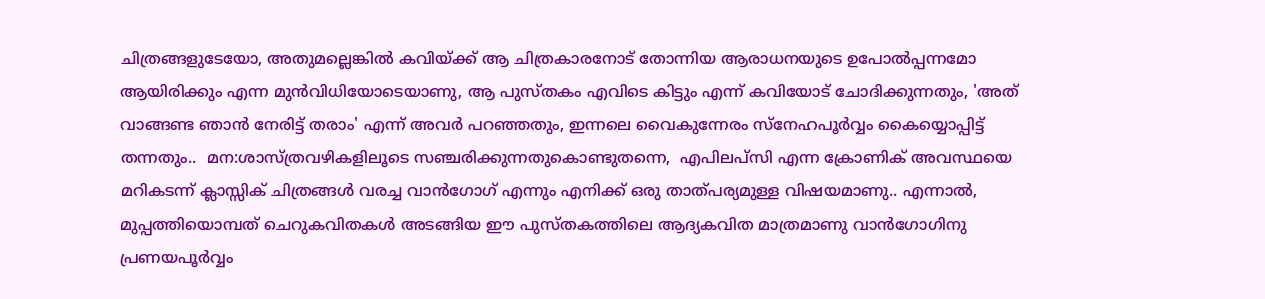ചിത്രങ്ങളുടേയോ, അതുമല്ലെങ്കിൽ കവിയ്ക്ക്‌ ആ ചിത്രകാരനോട്‌ തോന്നിയ ആരാധനയുടെ ഉപോൽപ്പന്നമോ ആയിരിക്കും എന്ന മുൻവിധിയോടെയാണു, ആ പുസ്തകം എവിടെ കിട്ടും എന്ന് കവിയോട്‌ ചോദിക്കുന്നതും, 'അത്‌ വാങ്ങണ്ട ഞാൻ നേരിട്ട്‌ തരാം' എന്ന് അവർ പറഞ്ഞതും, ഇന്നലെ വൈകുന്നേരം സ്നേഹപൂർവ്വം കൈയ്യൊപ്പിട്ട്‌ തന്നതും..  മന:ശാസ്ത്രവഴികളിലൂടെ സഞ്ചരിക്കുന്നതുകൊണ്ടുതന്നെ,  എപിലപ്സി എന്ന ക്രോണിക്‌ അവസ്ഥയെ മറികടന്ന് ക്ലാസ്സിക്‌ ചിത്രങ്ങൾ വരച്ച വാൻഗോഗ്‌ എന്നും എനിക്ക്‌ ഒരു താത്പര്യമുള്ള വിഷയമാണു.. എന്നാൽ, മുപ്പത്തിയൊമ്പത്‌ ചെറുകവിതകൾ അടങ്ങിയ ഈ പുസ്തകത്തിലെ ആദ്യകവിത മാത്രമാണു വാൻഗോഗിനു പ്രണയപൂർവ്വം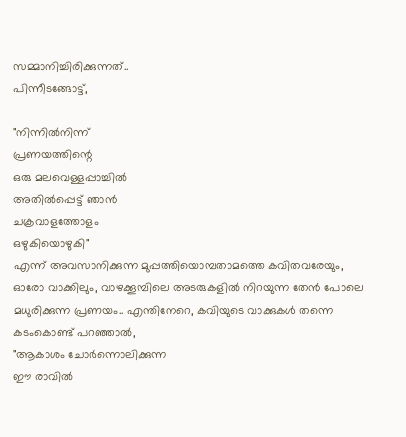സമ്മാനിച്ചിരിക്കുന്നത്‌..
പിന്നീടങ്ങോട്ട്‌,

"നിന്നിൽനിന്ന്
പ്രണയത്തിന്റെ
ഒരു മലവെള്ളപ്പാച്ചിൽ
അതിൽപ്പെട്ട്‌ ഞാൻ
ചക്രവാളത്തോളം
ഒഴുകിയൊഴുകി"
എന്ന് അവസാനിക്കുന്ന മുപ്പത്തിയൊമ്പതാമത്തെ കവിതവരേയും, ഓരോ വാക്കിലും, വാഴക്കൂമ്പിലെ അടരുകളിൽ നിറയുന്ന തേൻ പോലെ മധുരിക്കുന്ന പ്രണയം.. എന്തിനേറെ, കവിയുടെ വാക്കുകൾ തന്നെ കടംകൊണ്ട്‌ പറഞ്ഞാൽ,
"ആകാശം ചോർന്നൊലിക്കുന്ന
ഈ രാവിൽ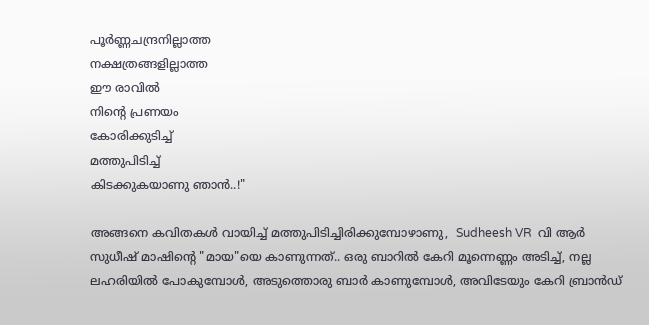പൂർണ്ണചന്ദ്രനില്ലാത്ത
നക്ഷത്രങ്ങളില്ലാത്ത
ഈ രാവിൽ
നിന്റെ പ്രണയം
കോരിക്കുടിച്ച്‌
മത്തുപിടിച്ച്‌
കിടക്കുകയാണു ഞാൻ..!"

അങ്ങനെ കവിതകൾ വായിച്ച്‌ മത്തുപിടിച്ചിരിക്കുമ്പോഴാണു,  Sudheesh VR  വി ആർ സുധീഷ്‌ മാഷിന്റെ "മായ"യെ കാണുന്നത്‌.. ഒരു ബാറിൽ കേറി മൂന്നെണ്ണം അടിച്ച്‌, നല്ല ലഹരിയിൽ പോകുമ്പോൾ, അടുത്തൊരു ബാർ കാണുമ്പോൾ, അവിടേയും കേറി ബ്രാൻഡ്‌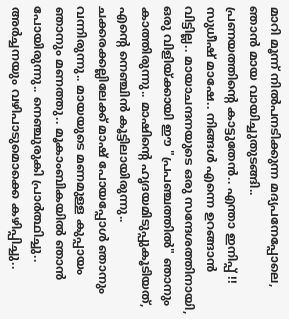മാറി മൂന്ന് നിൽപനടിക്കുന്ന മദ്യപനേപ്പോലെ, ഞാൻ മായ വായിച്ചുതുടങ്ങി..
പ്രണയത്തിന്റെ കാട്ടുതേൻ.. എന്താ ഇനിപ്പ്‌ !!
സുധീഷ്‌ മാഷേ.. നിങ്ങൾ എന്നെ ഉറങ്ങാൻ വിട്ടില്ല.. മായാചന്ദനയുടെ ഒരു സന്ദേശത്തിനായി, ഒരു വിളിയ്ക്കായി ഈ "പ്രപഞ്ചത്തിൽ" ഞാനും കാത്തിരുന്നു.. മാഷിന്റെ ഹൃദയമിടുപ്പുകൂടിയത്‌, എന്റെ നെഞ്ചിൻ കൂട്ടിലായിരുന്നു.. ചക്കരക്കല്ലിലേക്ക്‌ മാഷ്‌ പോയപ്പോൾ ഞാനും വന്നിരുന്നു.. മായയുടെ മണമുള്ള കുപ്പായം ഞാനും മണത്തു.. മൂകാംബികയിൽ ഞാൻ പോയിരുന്നു.. നെഞ്ചുരുകി പ്രാർത്ഥിച്ചു.. അർച്ചനയും വഴിപാടുമൊക്കെ കഴിപ്പിച്ചു..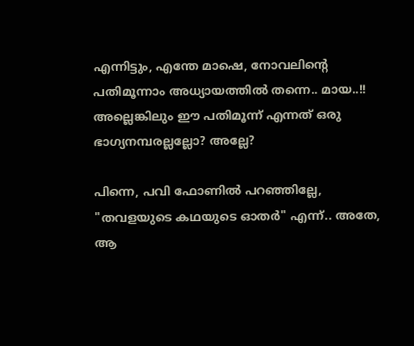എന്നിട്ടും, എന്തേ മാഷെ, നോവലിന്റെ പതിമൂന്നാം അധ്യായത്തിൽ തന്നെ.. മായ..!! അല്ലെങ്കിലും ഈ പതിമൂന്ന് എന്നത്‌ ഒരു ഭാഗ്യനമ്പരല്ലല്ലോ? അല്ലേ?

പിന്നെ, പവി ഫോണിൽ പറഞ്ഞില്ലേ, "തവളയുടെ കഥയുടെ ഓതർ" എന്ന്.. അതേ, ആ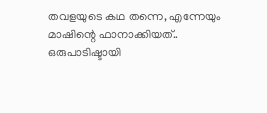തവളയുടെ കഥ തന്നെ, എന്നേയും മാഷിന്റെ ഫാനാക്കിയത്‌.. ഒരുപാടിഷ്ടായി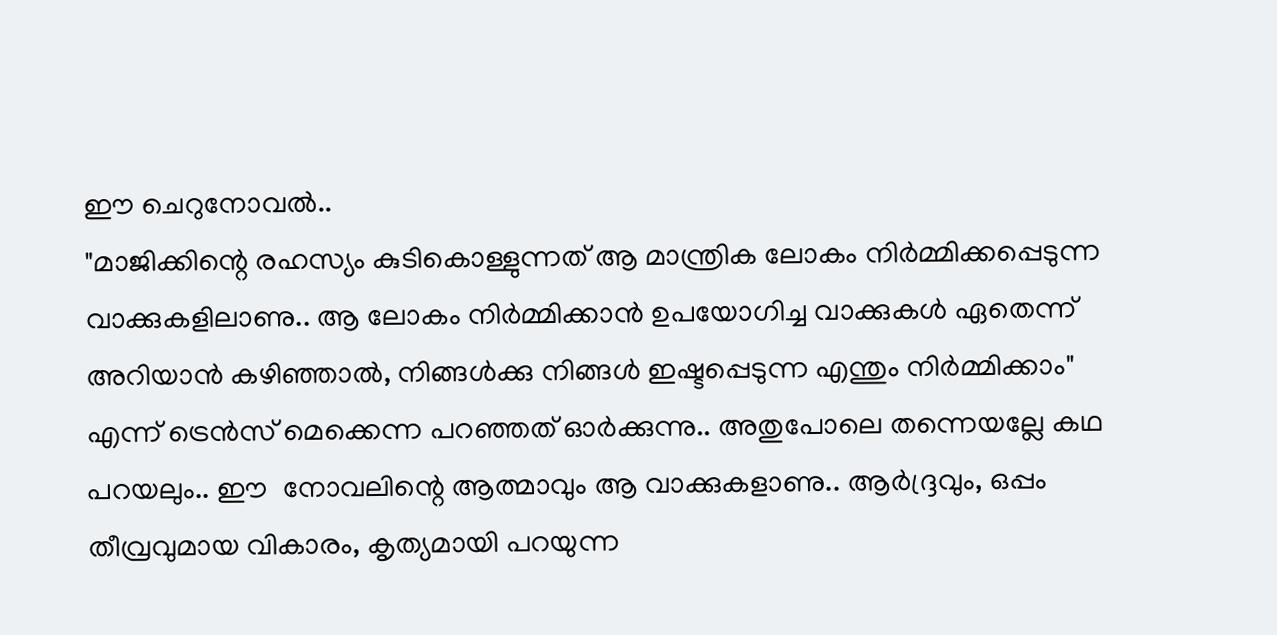ഈ ചെറുനോവൽ..
"മാജിക്കിന്റെ രഹസ്യം കുടികൊള്ളുന്നത്‌ ആ മാന്ത്രിക ലോകം നിർമ്മിക്കപ്പെടുന്ന വാക്കുകളിലാണു.. ആ ലോകം നിർമ്മിക്കാൻ ഉപയോഗിച്ച വാക്കുകൾ ഏതെന്ന് അറിയാൻ കഴിഞ്ഞാൽ, നിങ്ങൾക്കു നിങ്ങൾ ഇഷ്ടപ്പെടുന്ന എന്തും നിർമ്മിക്കാം" എന്ന് ട്രെൻസ്‌ മെക്കെന്ന പറഞ്ഞത്‌ ഓർക്കുന്നു.. അതുപോലെ തന്നെയല്ലേ കഥ പറയലും.. ഈ  നോവലിന്റെ ആത്മാവും ആ വാക്കുകളാണു.. ആർദ്ദ്രവും, ഒപ്പം തീവ്രവുമായ വികാരം, കൃത്യമായി പറയുന്ന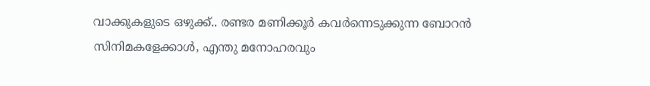വാക്കുകളുടെ ഒഴുക്ക്‌.. രണ്ടര മണിക്കൂർ കവർന്നെടുക്കുന്ന ബോറൻ സിനിമകളേക്കാൾ, എന്തു മനോഹരവും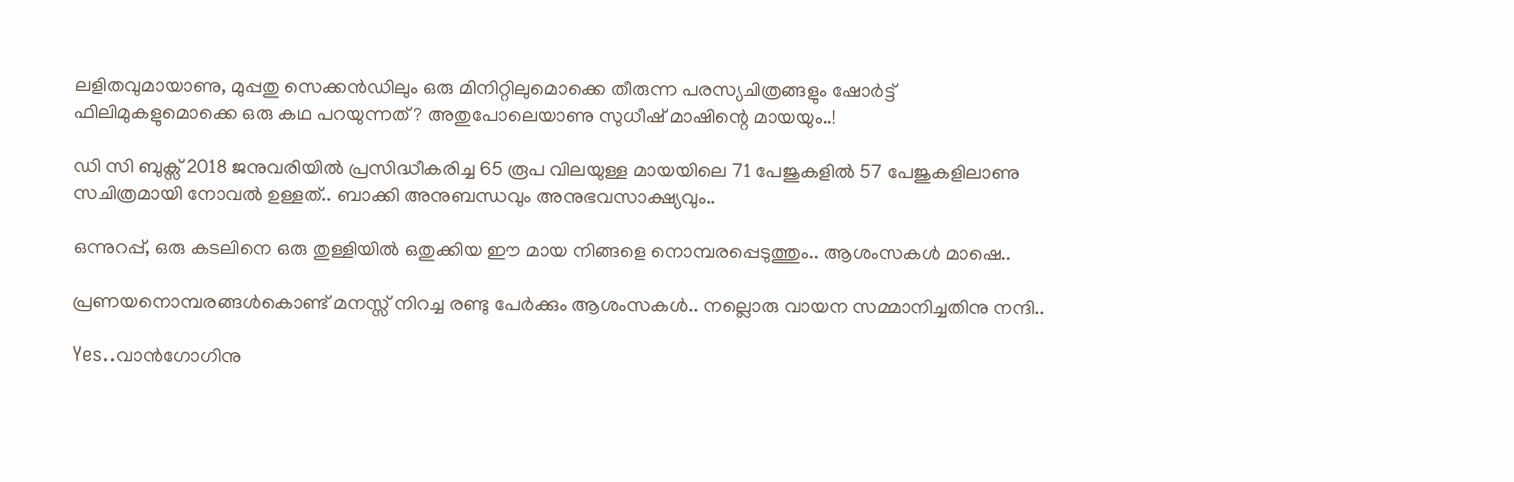ലളിതവുമായാണു, മുപ്പതു സെക്കൻഡിലും ഒരു മിനിറ്റിലുമൊക്കെ തീരുന്ന പരസ്യചിത്രങ്ങളും ഷോർട്ട്‌ ഫിലിമുകളുമൊക്കെ ഒരു കഥ പറയുന്നത്‌? അതുപോലെയാണു സുധീഷ്‌ മാഷിന്റെ മായയും..!

ഡി സി ബുക്സ്‌ 2018 ജനുവരിയിൽ പ്രസിദ്ധീകരിച്ച 65 രൂപ വിലയുള്ള മായയിലെ 71 പേജുകളിൽ 57 പേജുകളിലാണു സചിത്രമായി നോവൽ ഉള്ളത്‌.. ബാക്കി അനുബന്ധവും അനുഭവസാക്ഷ്യവും..

ഒന്നുറപ്പ്‌, ഒരു കടലിനെ ഒരു തുള്ളിയിൽ ഒതുക്കിയ ഈ മായ നിങ്ങളെ നൊമ്പരപ്പെടുത്തും.. ആശംസകൾ മാഷെ..

പ്രണയനൊമ്പരങ്ങൾകൊണ്ട്‌ മനസ്സ്‌ നിറച്ച രണ്ടു പേർക്കും ആശംസകൾ.. നല്ലൊരു വായന സമ്മാനിച്ചതിനു നന്ദി..

Yes..വാൻഗോഗിനു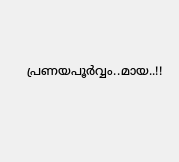പ്രണയപൂർവ്വം..മായ..!!